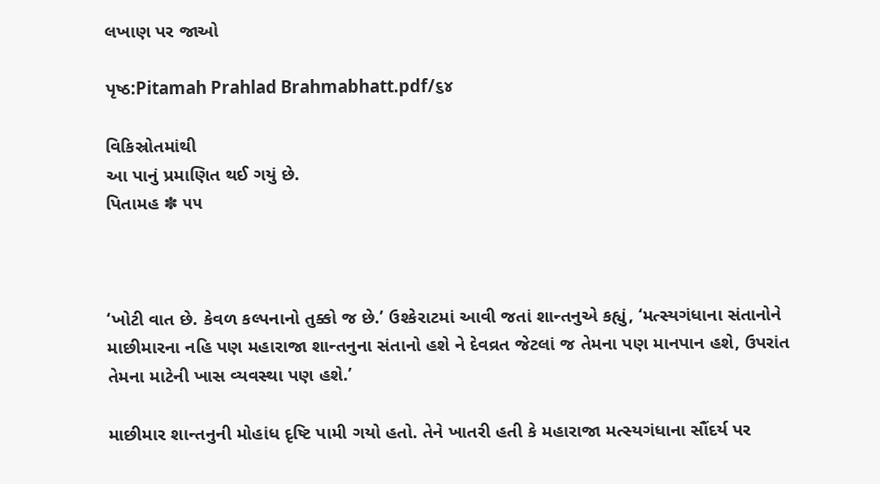લખાણ પર જાઓ

પૃષ્ઠ:Pitamah Prahlad Brahmabhatt.pdf/૬૪

વિકિસ્રોતમાંથી
આ પાનું પ્રમાણિત થઈ ગયું છે.
પિતામહ ✽ ૫૫



‘ખોટી વાત છે. કેવળ કલ્પનાનો તુક્કો જ છે.’ ઉશ્કેરાટમાં આવી જતાં શાન્તનુએ કહ્યું, ‘મત્સ્યગંધાના સંતાનોને માછીમારના નહિ પણ મહારાજા શાન્તનુના સંતાનો હશે ને દેવવ્રત જેટલાં જ તેમના પણ માનપાન હશે, ઉપરાંત તેમના માટેની ખાસ વ્યવસ્થા પણ હશે.’

માછીમાર શાન્તનુની મોહાંધ દૃષ્ટિ પામી ગયો હતો. તેને ખાતરી હતી કે મહારાજા મત્સ્યગંધાના સૌંદર્ય પર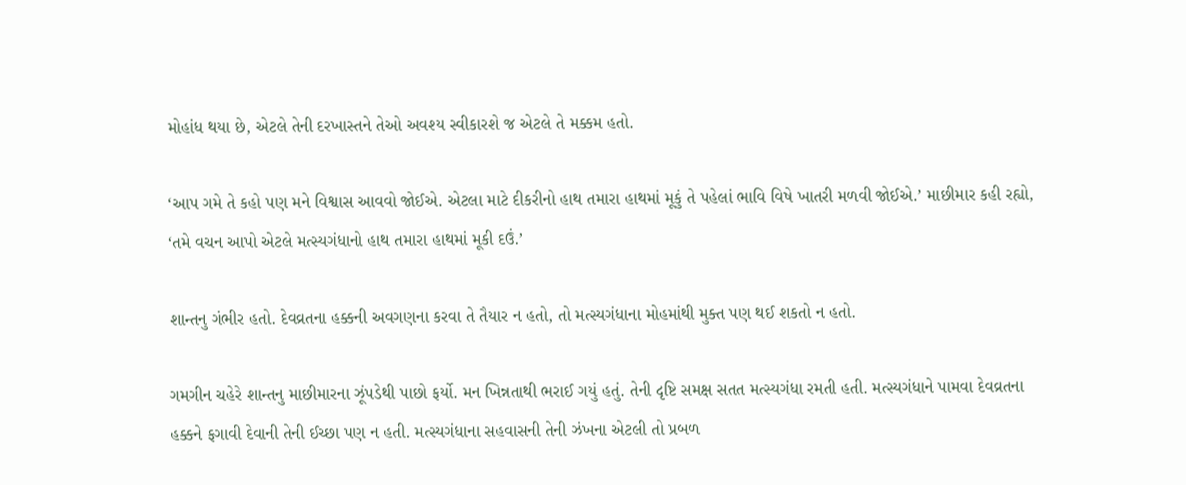મોહાંધ થયા છે, એટલે તેની દરખાસ્તને તેઓ અવશ્ય સ્વીકારશે જ એટલે તે મક્કમ હતો.

‘આપ ગમે તે કહો પણ મને વિશ્વાસ આવવો જોઈએ. એટલા માટે દીકરીનો હાથ તમારા હાથમાં મૂકું તે પહેલાં ભાવિ વિષે ખાતરી મળવી જોઈએ.’ માછીમાર કહી રહ્યો, ‘તમે વચન આપો એટલે મત્સ્યગંધાનો હાથ તમારા હાથમાં મૂકી દઉં.’

શાન્તનુ ગંભીર હતો. દેવવ્રતના હક્કની અવગણના કરવા તે તૈયાર ન હતો, તો મત્સ્યગંધાના મોહમાંથી મુક્ત પણ થઈ શકતો ન હતો.

ગમગીન ચહેરે શાન્તનુ માછીમારના ઝૂંપડેથી પાછો ફર્યો. મન ખિન્નતાથી ભરાઈ ગયું હતું. તેની દૃષ્ટિ સમક્ષ સતત મત્સ્યગંધા રમતી હતી. મત્સ્યગંધાને પામવા દેવવ્રતના હક્કને ફગાવી દેવાની તેની ઈચ્છા પણ ન હતી. મત્સ્યગંધાના સહવાસની તેની ઝંખના એટલી તો પ્રબળ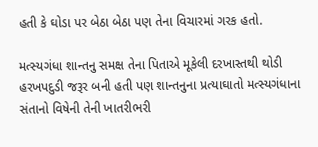હતી કે ઘોડા પર બેઠા બેઠા પણ તેના વિચારમાં ગરક હતો.

મત્સ્યગંધા શાન્તનુ સમક્ષ તેના પિતાએ મૂકેલી દરખાસ્તથી થોડી હરખપદુડી જરૂર બની હતી પણ શાન્તનુના પ્રત્યાઘાતો મત્સ્યગંધાના સંતાનો વિષેની તેની ખાતરીભરી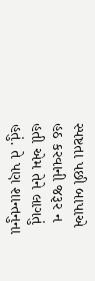સ્પષ્ટતા પછી બાપાએ હઠ કરવાની જરૂર ન હતી એમ તેને લાગતું હતું. તે પણ શાન્તનુના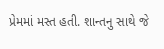પ્રેમમાં મસ્ત હતી. શાન્તનુ સાથે જે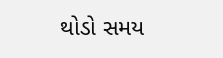થોડો સમય